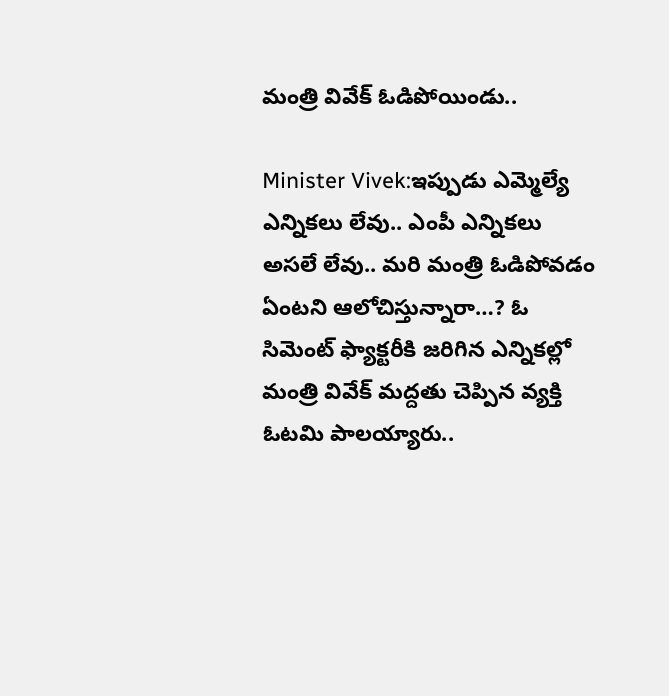మంత్రి వివేక్ ఓడిపోయిండు..

Minister Vivek:ఇప్పుడు ఎమ్మెల్యే ఎన్నిక‌లు లేవు.. ఎంపీ ఎన్నిక‌లు అస‌లే లేవు.. మ‌రి మంత్రి ఓడిపోవ‌డం ఏంట‌ని ఆలోచిస్తున్నారా…? ఓ సిమెంట్ ఫ్యాక్ట‌రీకి జ‌రిగిన ఎన్నిక‌ల్లో మంత్రి వివేక్ మ‌ద్ద‌తు చెప్పిన వ్య‌క్తి ఓట‌మి పాల‌య్యారు..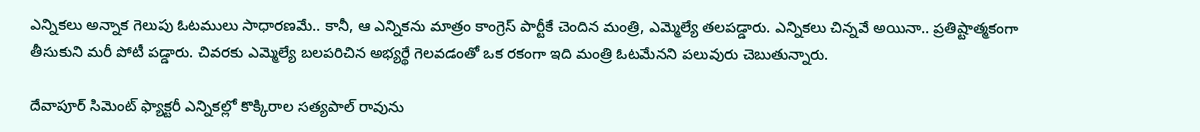ఎన్నిక‌లు అన్నాక గెలుపు ఓట‌ములు సాధార‌ణ‌మే.. కానీ, ఆ ఎన్నిక‌ను మాత్రం కాంగ్రెస్ పార్టీకే చెందిన మంత్రి, ఎమ్మెల్యే త‌ల‌ప‌డ్డారు. ఎన్నిక‌లు చిన్న‌వే అయినా.. ప్ర‌తిష్టాత్మ‌కంగా తీసుకుని మ‌రీ పోటీ ప‌డ్డారు. చివ‌ర‌కు ఎమ్మెల్యే బ‌ల‌ప‌రిచిన అభ్య‌ర్థే గెల‌వ‌డంతో ఒక రకంగా ఇది మంత్రి ఓట‌మేన‌ని ప‌లువురు చెబుతున్నారు.

దేవాపూర్‌ సిమెంట్ ఫ్యాక్ట‌రీ ఎన్నికల్లో కొక్కిరాల స‌త్య‌పాల్ రావును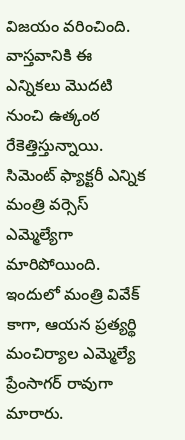విజ‌యం వ‌రించింది. వాస్త‌వానికి ఈ ఎన్నిక‌లు మొద‌టి నుంచి ఉత్కంఠ రేకెత్తిస్తున్నాయి. సిమెంట్ ఫ్యాక్ట‌రీ ఎన్నిక‌ మంత్రి వ‌ర్సెస్ ఎమ్మెల్యేగా మారిపోయింది. ఇందులో మంత్రి వివేక్ కాగా, ఆయ‌న ప్ర‌త్య‌ర్థి మంచిర్యాల ఎమ్మెల్యే ప్రేంసాగ‌ర్ రావుగా మారారు.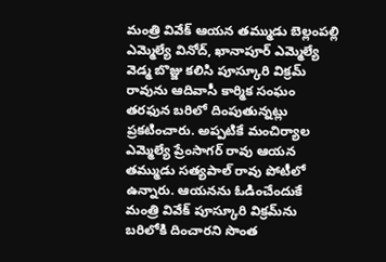మంత్రి వివేక్ ఆయ‌న త‌మ్ముడు బెల్లంప‌ల్లి ఎమ్మెల్యే వినోద్‌, ఖానాపూర్ ఎమ్మెల్యే వెడ్మ బొజ్జు క‌లిసి పూస్కూరి విక్ర‌మ్ రావును ఆదివాసీ కార్మిక సంఘం త‌ర‌ఫున బ‌రిలో దింపుతున్న‌ట్లు ప్ర‌క‌టించారు. అప్ప‌టికే మంచిర్యాల ఎమ్మెల్యే ప్రేంసాగ‌ర్ రావు ఆయ‌న త‌మ్ముడు స‌త్య‌పాల్ రావు పోటీలో ఉన్నారు. ఆయ‌న‌ను ఓడించేందుకే మంత్రి వివేక్ పూస్కూరి విక్ర‌మ్‌ను బ‌రిలోకి దించార‌ని సొంత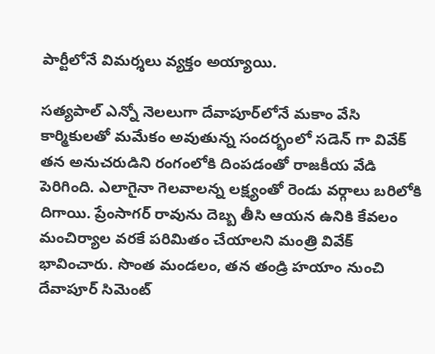పార్టీలోనే విమ‌ర్శ‌లు వ్య‌క్తం అయ్యాయి.

స‌త్య‌పాల్ ఎన్నో నెలలుగా దేవాపూర్‌లోనే మ‌కాం వేసి కార్మికుల‌తో మ‌మేకం అవుతున్న సంద‌ర్భంలో స‌డెన్ గా వివేక్ త‌న అనుచ‌రుడిని రంగంలోకి దింప‌డంతో రాజ‌కీయ వేడి పెరిగింది. ఎలాగైనా గెల‌వాల‌న్న ల‌క్ష్యంతో రెండు వ‌ర్గాలు బ‌రిలోకి దిగాయి. ప్రేంసాగ‌ర్ రావును దెబ్బ తీసి ఆయ‌న ఉనికి కేవ‌లం మంచిర్యాల వ‌ర‌కే ప‌రిమితం చేయాల‌ని మంత్రి వివేక్ భావించారు. సొంత మండ‌లం, త‌న తండ్రి హ‌యాం నుంచి దేవాపూర్ సిమెంట్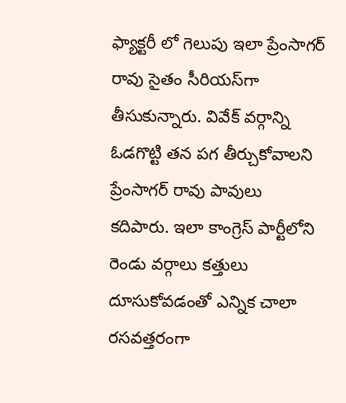ఫ్యాక్ట‌రీ లో గెలుపు ఇలా ప్రేంసాగ‌ర్ రావు సైతం సీరియ‌స్‌గా తీసుకున్నారు. వివేక్ వ‌ర్గాన్ని ఓడ‌గొట్టి త‌న ప‌గ తీర్చుకోవాల‌ని ప్రేంసాగ‌ర్ రావు పావులు క‌దిపారు. ఇలా కాంగ్రెస్ పార్టీలోని రెండు వ‌ర్గాలు క‌త్తులు దూసుకోవ‌డంతో ఎన్నిక చాలా ర‌స‌వ‌త్త‌రంగా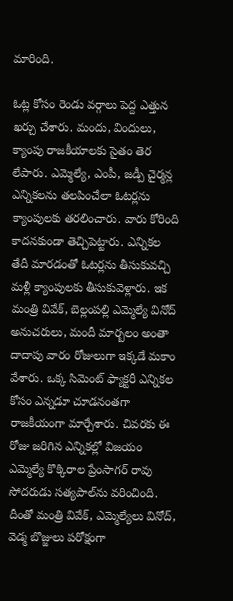మారింది.

ఓట్ల కోసం రెండు వ‌ర్గాలు పెద్ద ఎత్తున ఖ‌ర్చు చేశారు. మందు, విందులు, క్యాంపు రాజ‌కీయాల‌కు సైతం తెర లేపారు. ఎమ్మెల్యే, ఎంపీ, జ‌డ్పీ చైర్మ‌న్ల ఎన్నిక‌ల‌ను త‌ల‌పించేలా ఓట‌ర్ల‌ను క్యాంపుల‌కు త‌ర‌లించారు. వారు కోరింది కాద‌న‌కుండా తెచ్చిపెట్టారు. ఎన్నిక‌ల తేదీ మార‌డంతో ఓట‌ర్ల‌ను తీసుకువ‌చ్చి మ‌ళ్లీ క్యాంపుల‌కు తీసుకువెళ్లారు. ఇక మంత్రి వివేక్‌, బెల్లంప‌ల్లి ఎమ్మెల్యే వినోద్ అనుచ‌రులు, మందీ మార్బ‌లం అంతా దాదాపు వారం రోజులుగా ఇక్క‌డే మ‌కాం వేశారు. ఒక్క సిమెంట్ ఫ్యాక్ట‌రీ ఎన్నిక‌ల కోసం ఎన్న‌డూ చూడ‌నంత‌గా రాజకీయంగా మార్చేశారు. చివ‌ర‌కు ఈ రోజు జ‌రిగిన ఎన్నిక‌ల్లో విజ‌యం ఎమ్మెల్యే కొక్కిరాల ప్రేంసాగ‌ర్ రావు సోద‌రుడు స‌త్య‌పాల్‌ను వ‌రించింది. దీంతో మంత్రి వివేక్, ఎమ్మెల్యేలు వినోద్‌, వెడ్మ బొజ్జులు ప‌రోక్షంగా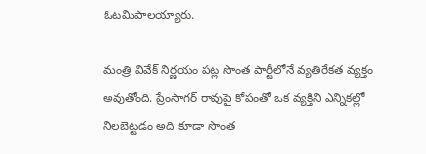ఓట‌మిపాల‌య్యారు.

మంత్రి వివేక్ నిర్ణ‌యం ప‌ట్ల సొంత పార్టీలోనే వ్య‌తిరేక‌త వ్య‌క్తం అవుతోంది. ప్రేంసాగ‌ర్ రావుపై కోపంతో ఒక వ్య‌క్తిని ఎన్నిక‌ల్లో నిల‌బెట్ట‌డం అది కూడా సొంత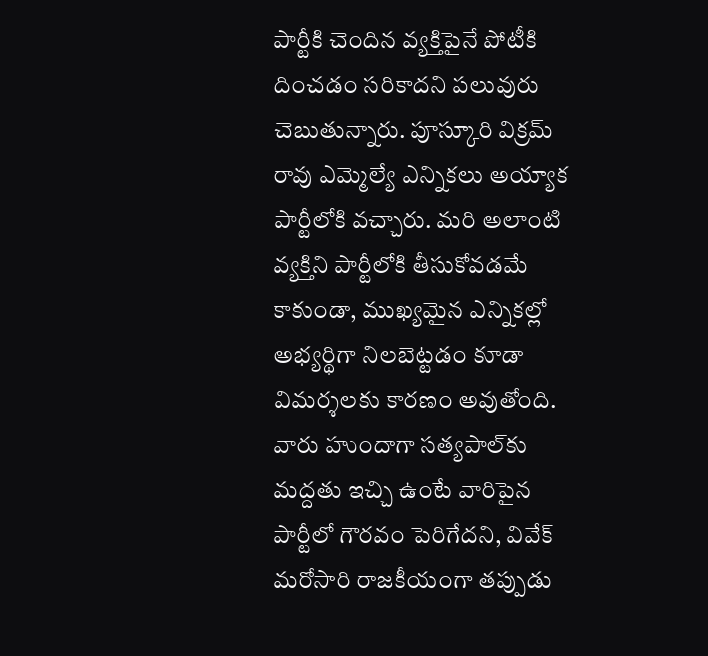పార్టీకి చెందిన వ్య‌క్తిపైనే పోటీకి దించ‌డం స‌రికాద‌ని ప‌లువురు చెబుతున్నారు. పూస్కూరి విక్ర‌మ్ రావు ఎమ్మెల్యే ఎన్నిక‌లు అయ్యాక పార్టీలోకి వ‌చ్చారు. మ‌రి అలాంటి వ్య‌క్తిని పార్టీలోకి తీసుకోవ‌డ‌మే కాకుండా, ముఖ్య‌మైన ఎన్నిక‌ల్లో అభ్య‌ర్థిగా నిల‌బెట్ట‌డం కూడా విమ‌ర్శ‌ల‌కు కార‌ణం అవుతోంది. వారు హుందాగా స‌త్యపాల్‌కు మద్ద‌తు ఇచ్చి ఉంటే వారిపైన పార్టీలో గౌర‌వం పెరిగేద‌ని, వివేక్ మ‌రోసారి రాజకీయంగా త‌ప్పుడు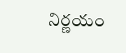నిర్ణ‌యం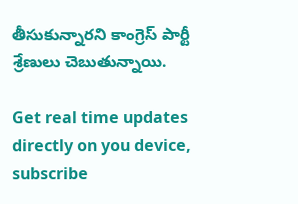తీసుకున్నార‌ని కాంగ్రెస్ పార్టీ శ్రేణులు చెబుతున్నాయి.

Get real time updates directly on you device, subscribe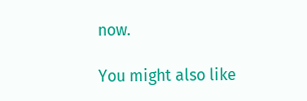now.

You might also like